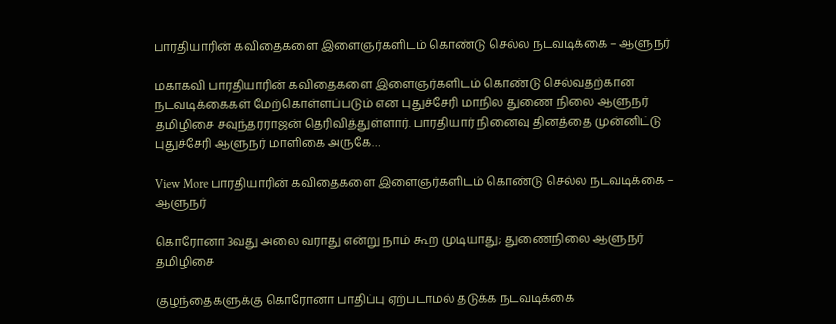பாரதியாரின் கவிதைகளை இளைஞர்களிடம் கொண்டு செல்ல நடவடிக்கை – ஆளுநர்

மகாகவி பாரதியாரின் கவிதைகளை இளைஞர்களிடம் கொண்டு செல்வதற்கான நடவடிக்கைகள் மேற்கொள்ளப்படும் என புதுச்சேரி மாநில துணை நிலை ஆளுநர் தமிழிசை சவுந்தரராஜன் தெரிவித்துள்ளார். பாரதியார் நினைவு தினத்தை முன்னிட்டு புதுச்சேரி ஆளுநர் மாளிகை அருகே…

View More பாரதியாரின் கவிதைகளை இளைஞர்களிடம் கொண்டு செல்ல நடவடிக்கை – ஆளுநர்

கொரோனா 3வது அலை வராது என்று நாம் கூற முடியாது; துணைநிலை ஆளுநர் தமிழிசை

குழந்தைகளுக்கு கொரோனா பாதிப்பு ஏற்படாமல் தடுக்க நடவடிக்கை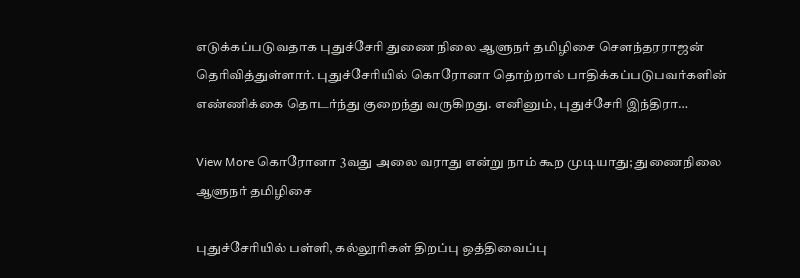எடுக்கப்படுவதாக புதுச்சேரி துணை நிலை ஆளுநர் தமிழிசை செளந்தரராஜன் தெரிவித்துள்ளார். புதுச்சேரியில் கொரோனா தொற்றால் பாதிக்கப்படுபவர்களின் எண்ணிக்கை தொடர்ந்து குறைந்து வருகிறது. எனினும், புதுச்சேரி இந்திரா…

View More கொரோனா 3வது அலை வராது என்று நாம் கூற முடியாது; துணைநிலை ஆளுநர் தமிழிசை

புதுச்சேரியில் பள்ளி, கல்லூரிகள் திறப்பு ஒத்திவைப்பு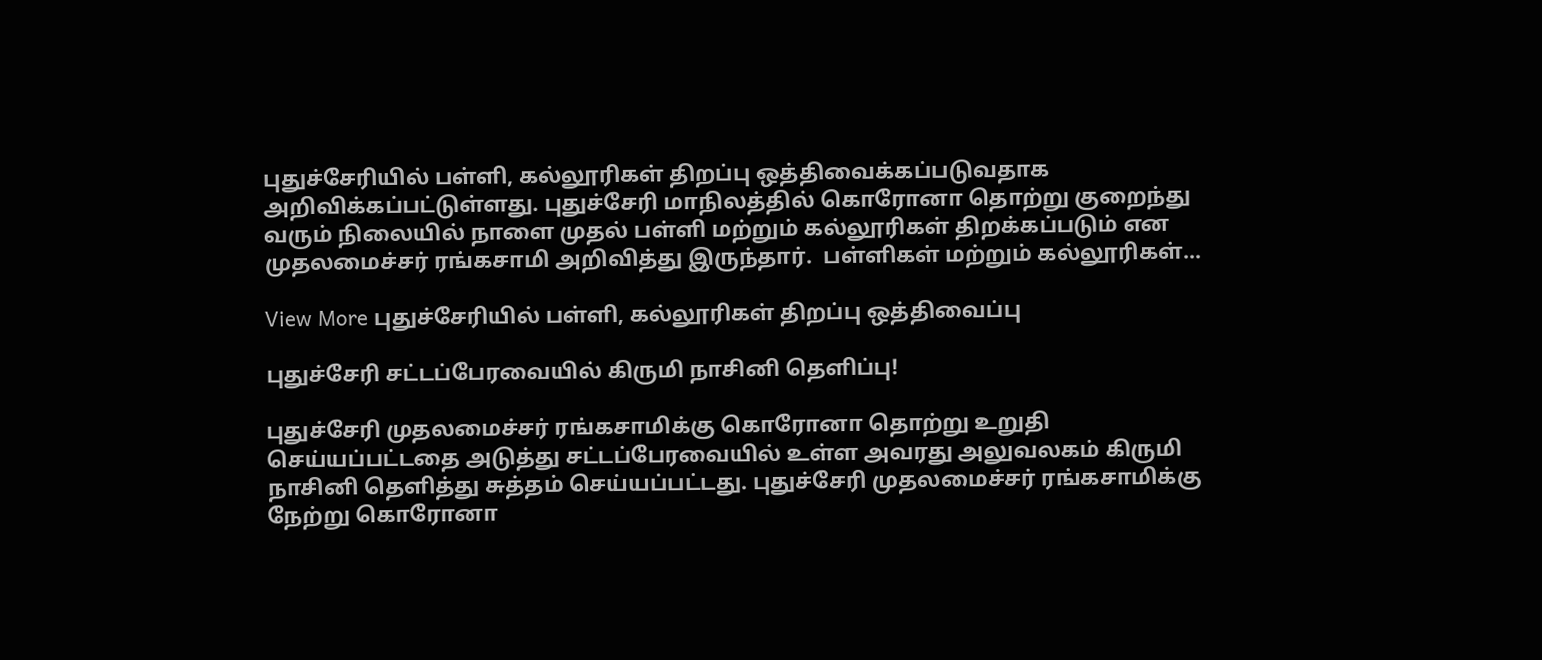புதுச்சேரியில் பள்ளி, கல்லூரிகள் திறப்பு ஒத்திவைக்கப்படுவதாக அறிவிக்கப்பட்டுள்ளது. புதுச்சேரி மாநிலத்தில் கொரோனா தொற்று குறைந்து வரும் நிலையில் நாளை முதல் பள்ளி மற்றும் கல்லூரிகள் திறக்கப்படும் என முதலமைச்சர் ரங்கசாமி அறிவித்து இருந்தார்.  பள்ளிகள் மற்றும் கல்லூரிகள்…

View More புதுச்சேரியில் பள்ளி, கல்லூரிகள் திறப்பு ஒத்திவைப்பு

புதுச்சேரி சட்டப்பேரவையில் கிருமி நாசினி தெளிப்பு!

புதுச்சேரி முதலமைச்சர் ரங்கசாமிக்கு கொரோனா தொற்று உறுதி செய்யப்பட்டதை அடுத்து சட்டப்பேரவையில் உள்ள அவரது அலுவலகம் கிருமி நாசினி தெளித்து சுத்தம் செய்யப்பட்டது. புதுச்சேரி முதலமைச்சர் ரங்கசாமிக்கு நேற்று கொரோனா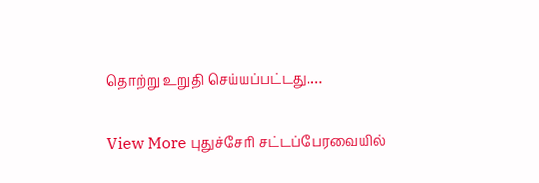தொற்று உறுதி செய்யப்பட்டது.…

View More புதுச்சேரி சட்டப்பேரவையில்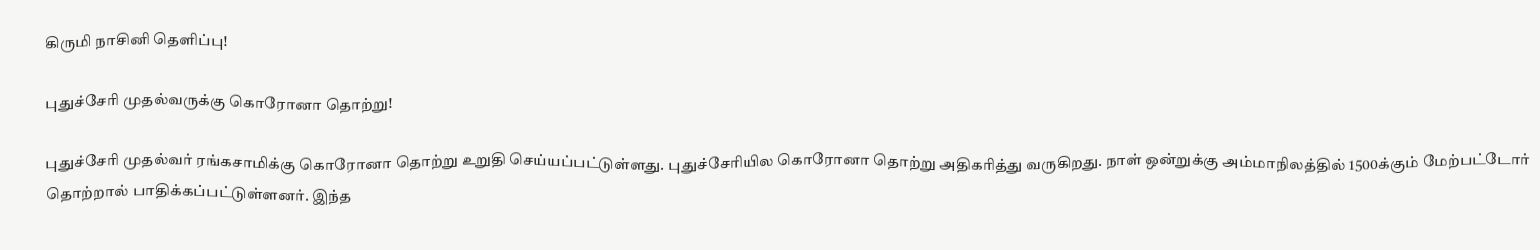கிருமி நாசினி தெளிப்பு!

புதுச்சேரி முதல்வருக்கு கொரோனா தொற்று!

புதுச்சேரி முதல்வர் ரங்கசாமிக்கு கொரோனா தொற்று உறுதி செய்யப்பட்டுள்ளது. புதுச்சேரியில கொரோனா தொற்று அதிகரித்து வருகிறது. நாள் ஒன்றுக்கு அம்மாநிலத்தில் 1500க்கும் மேற்பட்டோர் தொற்றால் பாதிக்கப்பட்டுள்ளனர். இந்த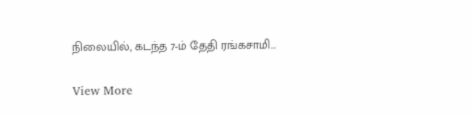நிலையில், கடந்த 7-ம் தேதி ரங்கசாமி…

View More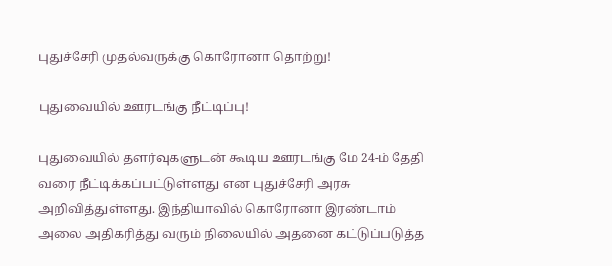புதுச்சேரி முதல்வருக்கு கொரோனா தொற்று!

புதுவையில் ஊரடங்கு நீட்டிப்பு!

புதுவையில் தளர்வுகளுடன் கூடிய ஊரடங்கு மே 24-ம் தேதி வரை நீட்டிக்கப்பட்டுள்ளது என புதுச்சேரி அரசு அறிவித்துள்ளது. இந்தியாவில் கொரோனா இரண்டாம் அலை அதிகரித்து வரும் நிலையில் அதனை கட்டுப்படுத்த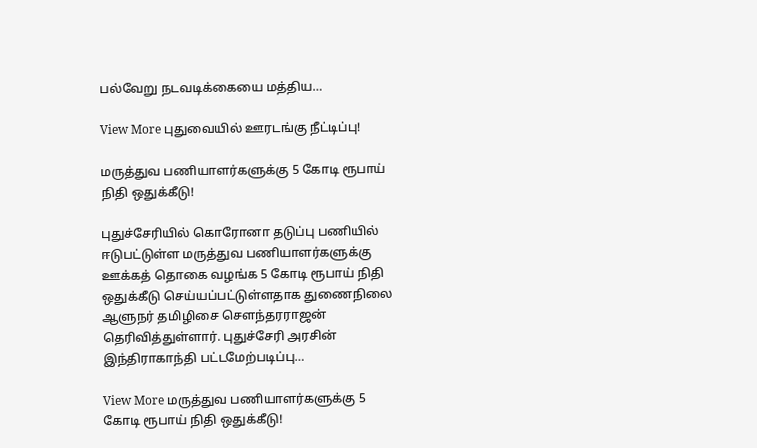பல்வேறு நடவடிக்கையை மத்திய…

View More புதுவையில் ஊரடங்கு நீட்டிப்பு!

மருத்துவ பணியாளர்களுக்கு 5 கோடி ரூபாய் நிதி ஒதுக்கீடு!

புதுச்சேரியில் கொரோனா தடுப்பு பணியில் ஈடுபட்டுள்ள மருத்துவ பணியாளர்களுக்கு ஊக்கத் தொகை வழங்க 5 கோடி ரூபாய் நிதி ஒதுக்கீடு செய்யப்பட்டுள்ளதாக துணைநிலை ஆளுநர் தமிழிசை செளந்தரராஜன் தெரிவித்துள்ளார். புதுச்சேரி அரசின் இந்திராகாந்தி பட்டமேற்படிப்பு…

View More மருத்துவ பணியாளர்களுக்கு 5 கோடி ரூபாய் நிதி ஒதுக்கீடு!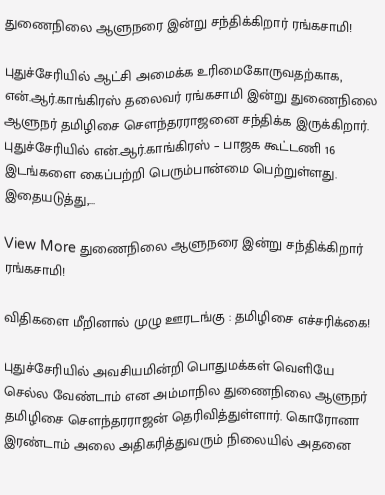துணைநிலை ஆளுநரை இன்று சந்திக்கிறார் ரங்கசாமி!

புதுச்சேரியில் ஆட்சி அமைக்க உரிமைகோருவதற்காக, என்.ஆர்.காங்கிரஸ் தலைவர் ரங்கசாமி இன்று துணைநிலை ஆளுநர் தமிழிசை சௌந்தரராஜனை சந்திக்க இருக்கிறார். புதுச்சேரியில் என்.ஆர்.காங்கிரஸ் – பாஜக கூட்டணி 16 இடங்களை கைப்பற்றி பெரும்பான்மை பெற்றுள்ளது. இதையடுத்து,…

View More துணைநிலை ஆளுநரை இன்று சந்திக்கிறார் ரங்கசாமி!

விதிகளை மீறினால் முழு ஊரடங்கு : தமிழிசை எச்சரிக்கை!

புதுச்சேரியில் அவசியமின்றி பொதுமக்கள் வெளியே செல்ல வேண்டாம் என அம்மாநில துணைநிலை ஆளுநர் தமிழிசை செளந்தரராஜன் தெரிவித்துள்ளார். கொரோனா இரண்டாம் அலை அதிகரித்துவரும் நிலையில் அதனை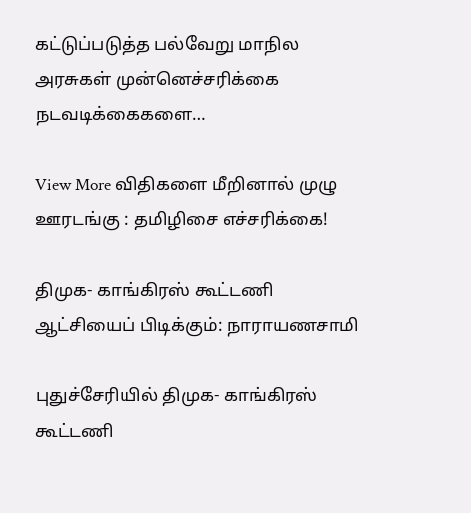கட்டுப்படுத்த பல்வேறு மாநில அரசுகள் முன்னெச்சரிக்கை நடவடிக்கைகளை…

View More விதிகளை மீறினால் முழு ஊரடங்கு : தமிழிசை எச்சரிக்கை!

திமுக- காங்கிரஸ் கூட்டணி ஆட்சியைப் பிடிக்கும்: நாராயணசாமி

புதுச்சேரியில் திமுக- காங்கிரஸ் கூட்டணி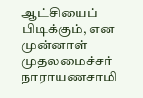ஆட்சியைப் பிடிக்கும், என முன்னாள் முதலமைச்சர் நாராயணசாமி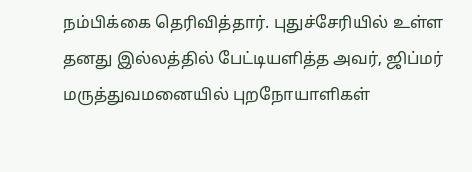நம்பிக்கை தெரிவித்தார். புதுச்சேரியில் உள்ள தனது இல்லத்தில் பேட்டியளித்த அவர், ஜிப்மர் மருத்துவமனையில் புறநோயாளிகள்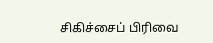சிகிச்சைப் பிரிவை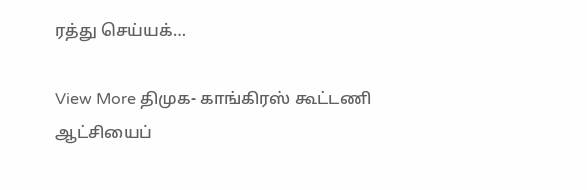ரத்து செய்யக்…

View More திமுக- காங்கிரஸ் கூட்டணி ஆட்சியைப்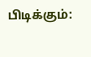பிடிக்கும்: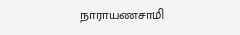நாராயணசாமி